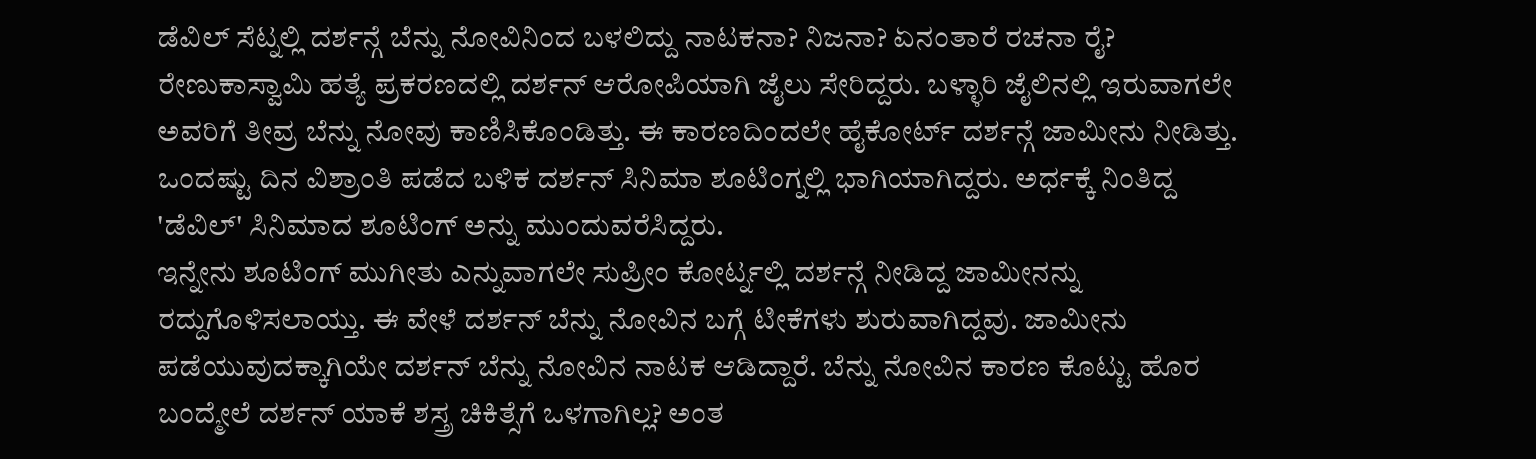ಡೆವಿಲ್ ಸೆಟ್ನಲ್ಲಿ ದರ್ಶನ್ಗೆ ಬೆನ್ನು ನೋವಿನಿಂದ ಬಳಲಿದ್ದು ನಾಟಕನಾ? ನಿಜನಾ? ಏನಂತಾರೆ ರಚನಾ ರೈ?
ರೇಣುಕಾಸ್ವಾಮಿ ಹತ್ಯೆ ಪ್ರಕರಣದಲ್ಲಿ ದರ್ಶನ್ ಆರೋಪಿಯಾಗಿ ಜೈಲು ಸೇರಿದ್ದರು. ಬಳ್ಳಾರಿ ಜೈಲಿನಲ್ಲಿ ಇರುವಾಗಲೇ ಅವರಿಗೆ ತೀವ್ರ ಬೆನ್ನು ನೋವು ಕಾಣಿಸಿಕೊಂಡಿತ್ತು. ಈ ಕಾರಣದಿಂದಲೇ ಹೈಕೋರ್ಟ್ ದರ್ಶನ್ಗೆ ಜಾಮೀನು ನೀಡಿತ್ತು. ಒಂದಷ್ಟು ದಿನ ವಿಶ್ರಾಂತಿ ಪಡೆದ ಬಳಿಕ ದರ್ಶನ್ ಸಿನಿಮಾ ಶೂಟಿಂಗ್ನಲ್ಲಿ ಭಾಗಿಯಾಗಿದ್ದರು. ಅರ್ಧಕ್ಕೆ ನಿಂತಿದ್ದ 'ಡೆವಿಲ್' ಸಿನಿಮಾದ ಶೂಟಿಂಗ್ ಅನ್ನು ಮುಂದುವರೆಸಿದ್ದರು.
ಇನ್ನೇನು ಶೂಟಿಂಗ್ ಮುಗೀತು ಎನ್ನುವಾಗಲೇ ಸುಪ್ರೀಂ ಕೋರ್ಟ್ನಲ್ಲಿ ದರ್ಶನ್ಗೆ ನೀಡಿದ್ದ ಜಾಮೀನನ್ನು ರದ್ದುಗೊಳಿಸಲಾಯ್ತು. ಈ ವೇಳೆ ದರ್ಶನ್ ಬೆನ್ನು ನೋವಿನ ಬಗ್ಗೆ ಟೀಕೆಗಳು ಶುರುವಾಗಿದ್ದವು. ಜಾಮೀನು ಪಡೆಯುವುದಕ್ಕಾಗಿಯೇ ದರ್ಶನ್ ಬೆನ್ನು ನೋವಿನ ನಾಟಕ ಆಡಿದ್ದಾರೆ. ಬೆನ್ನು ನೋವಿನ ಕಾರಣ ಕೊಟ್ಟು ಹೊರ ಬಂದ್ಮೇಲೆ ದರ್ಶನ್ ಯಾಕೆ ಶಸ್ತ್ರ ಚಿಕಿತ್ಸೆಗೆ ಒಳಗಾಗಿಲ್ಲ? ಅಂತ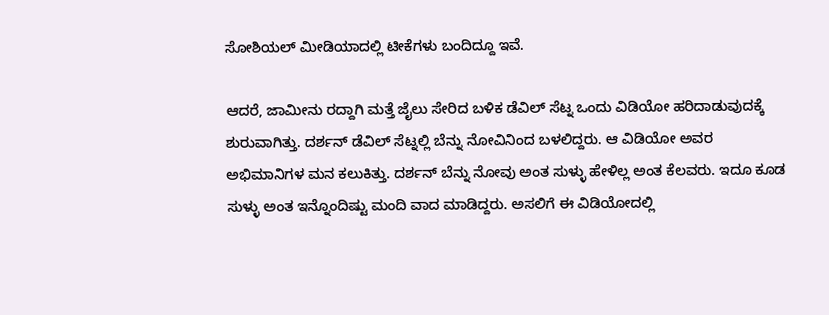ಸೋಶಿಯಲ್ ಮೀಡಿಯಾದಲ್ಲಿ ಟೀಕೆಗಳು ಬಂದಿದ್ದೂ ಇವೆ.

ಆದರೆ, ಜಾಮೀನು ರದ್ದಾಗಿ ಮತ್ತೆ ಜೈಲು ಸೇರಿದ ಬಳಿಕ ಡೆವಿಲ್ ಸೆಟ್ನ ಒಂದು ವಿಡಿಯೋ ಹರಿದಾಡುವುದಕ್ಕೆ ಶುರುವಾಗಿತ್ತು. ದರ್ಶನ್ ಡೆವಿಲ್ ಸೆಟ್ನಲ್ಲಿ ಬೆನ್ನು ನೋವಿನಿಂದ ಬಳಲಿದ್ದರು. ಆ ವಿಡಿಯೋ ಅವರ ಅಭಿಮಾನಿಗಳ ಮನ ಕಲುಕಿತ್ತು. ದರ್ಶನ್ ಬೆನ್ನು ನೋವು ಅಂತ ಸುಳ್ಳು ಹೇಳಿಲ್ಲ ಅಂತ ಕೆಲವರು. ಇದೂ ಕೂಡ ಸುಳ್ಳು ಅಂತ ಇನ್ನೊಂದಿಷ್ಟು ಮಂದಿ ವಾದ ಮಾಡಿದ್ದರು. ಅಸಲಿಗೆ ಈ ವಿಡಿಯೋದಲ್ಲಿ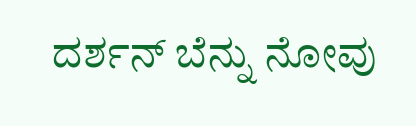ದರ್ಶನ್ ಬೆನ್ನು ನೋವು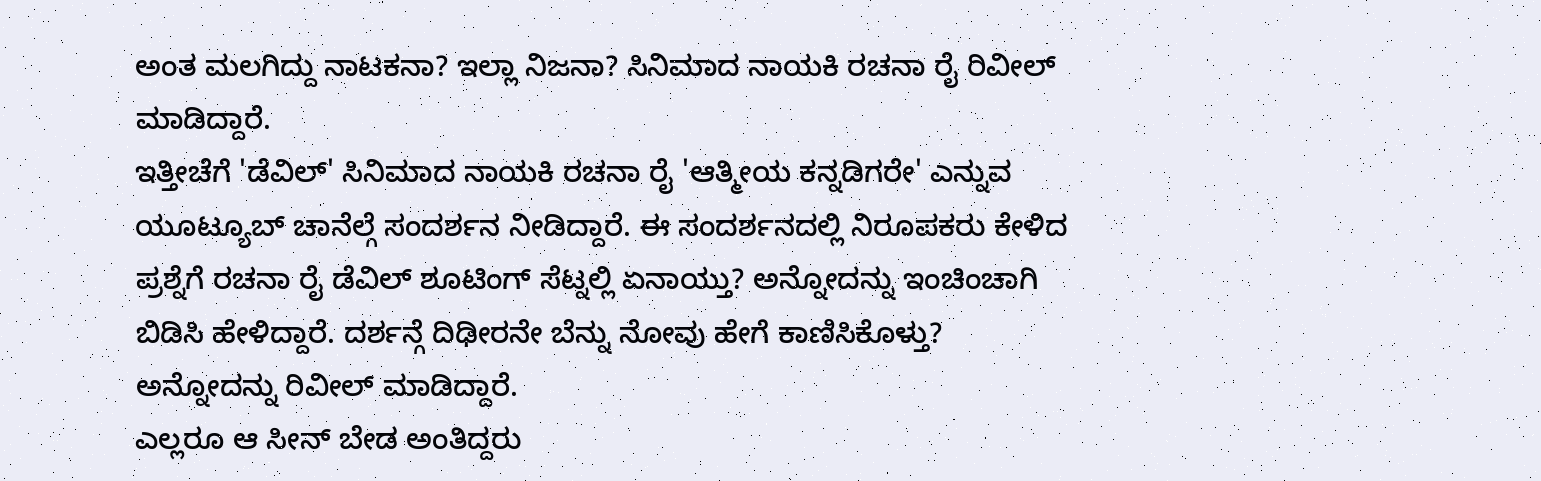ಅಂತ ಮಲಗಿದ್ದು ನಾಟಕನಾ? ಇಲ್ಲಾ ನಿಜನಾ? ಸಿನಿಮಾದ ನಾಯಕಿ ರಚನಾ ರೈ ರಿವೀಲ್ ಮಾಡಿದ್ದಾರೆ.
ಇತ್ತೀಚೆಗೆ 'ಡೆವಿಲ್' ಸಿನಿಮಾದ ನಾಯಕಿ ರಚನಾ ರೈ 'ಆತ್ಮೀಯ ಕನ್ನಡಿಗರೇ' ಎನ್ನುವ ಯೂಟ್ಯೂಬ್ ಚಾನೆಲ್ಗೆ ಸಂದರ್ಶನ ನೀಡಿದ್ದಾರೆ. ಈ ಸಂದರ್ಶನದಲ್ಲಿ ನಿರೂಪಕರು ಕೇಳಿದ ಪ್ರಶ್ನೆಗೆ ರಚನಾ ರೈ ಡೆವಿಲ್ ಶೂಟಿಂಗ್ ಸೆಟ್ನಲ್ಲಿ ಏನಾಯ್ತು? ಅನ್ನೋದನ್ನು ಇಂಚಿಂಚಾಗಿ ಬಿಡಿಸಿ ಹೇಳಿದ್ದಾರೆ. ದರ್ಶನ್ಗೆ ದಿಢೀರನೇ ಬೆನ್ನು ನೋವು ಹೇಗೆ ಕಾಣಿಸಿಕೊಳ್ತು? ಅನ್ನೋದನ್ನು ರಿವೀಲ್ ಮಾಡಿದ್ದಾರೆ.
ಎಲ್ಲರೂ ಆ ಸೀನ್ ಬೇಡ ಅಂತಿದ್ದರು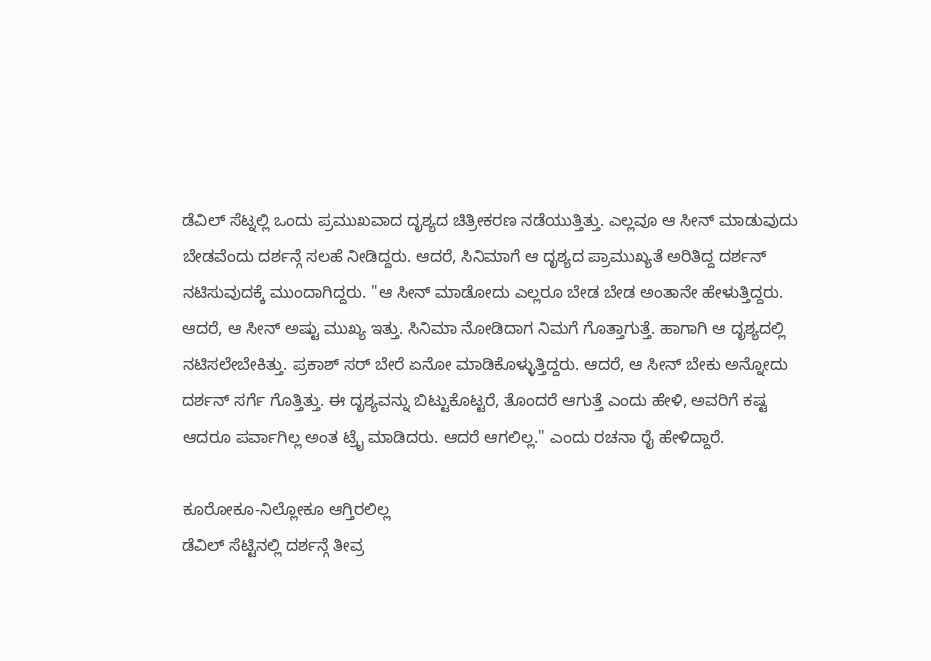ಡೆವಿಲ್ ಸೆಟ್ನಲ್ಲಿ ಒಂದು ಪ್ರಮುಖವಾದ ದೃಶ್ಯದ ಚಿತ್ರೀಕರಣ ನಡೆಯುತ್ತಿತ್ತು. ಎಲ್ಲವೂ ಆ ಸೀನ್ ಮಾಡುವುದು ಬೇಡವೆಂದು ದರ್ಶನ್ಗೆ ಸಲಹೆ ನೀಡಿದ್ದರು. ಆದರೆ, ಸಿನಿಮಾಗೆ ಆ ದೃಶ್ಯದ ಪ್ರಾಮುಖ್ಯತೆ ಅರಿತಿದ್ದ ದರ್ಶನ್ ನಟಿಸುವುದಕ್ಕೆ ಮುಂದಾಗಿದ್ದರು. "ಆ ಸೀನ್ ಮಾಡೋದು ಎಲ್ಲರೂ ಬೇಡ ಬೇಡ ಅಂತಾನೇ ಹೇಳುತ್ತಿದ್ದರು. ಆದರೆ, ಆ ಸೀನ್ ಅಷ್ಟು ಮುಖ್ಯ ಇತ್ತು. ಸಿನಿಮಾ ನೋಡಿದಾಗ ನಿಮಗೆ ಗೊತ್ತಾಗುತ್ತೆ. ಹಾಗಾಗಿ ಆ ದೃಶ್ಯದಲ್ಲಿ ನಟಿಸಲೇಬೇಕಿತ್ತು. ಪ್ರಕಾಶ್ ಸರ್ ಬೇರೆ ಏನೋ ಮಾಡಿಕೊಳ್ಳುತ್ತಿದ್ದರು. ಆದರೆ, ಆ ಸೀನ್ ಬೇಕು ಅನ್ನೋದು ದರ್ಶನ್ ಸರ್ಗೆ ಗೊತ್ತಿತ್ತು. ಈ ದೃಶ್ಯವನ್ನು ಬಿಟ್ಟುಕೊಟ್ಟರೆ, ತೊಂದರೆ ಆಗುತ್ತೆ ಎಂದು ಹೇಳಿ, ಅವರಿಗೆ ಕಷ್ಟ ಆದರೂ ಪರ್ವಾಗಿಲ್ಲ ಅಂತ ಟ್ರೈ ಮಾಡಿದರು. ಆದರೆ ಆಗಲಿಲ್ಲ." ಎಂದು ರಚನಾ ರೈ ಹೇಳಿದ್ದಾರೆ.

ಕೂರೋಕೂ-ನಿಲ್ಲೋಕೂ ಆಗ್ತಿರಲಿಲ್ಲ
ಡೆವಿಲ್ ಸೆಟ್ಟಿನಲ್ಲಿ ದರ್ಶನ್ಗೆ ತೀವ್ರ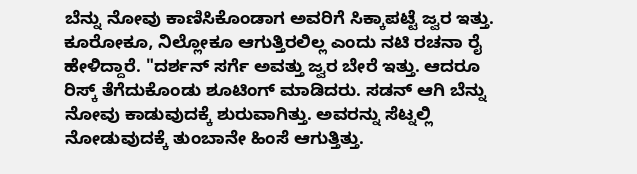ಬೆನ್ನು ನೋವು ಕಾಣಿಸಿಕೊಂಡಾಗ ಅವರಿಗೆ ಸಿಕ್ಕಾಪಟ್ಟೆ ಜ್ವರ ಇತ್ತು. ಕೂರೋಕೂ, ನಿಲ್ಲೋಕೂ ಆಗುತ್ತಿರಲಿಲ್ಲ ಎಂದು ನಟಿ ರಚನಾ ರೈ ಹೇಳಿದ್ದಾರೆ. "ದರ್ಶನ್ ಸರ್ಗೆ ಅವತ್ತು ಜ್ವರ ಬೇರೆ ಇತ್ತು. ಆದರೂ ರಿಸ್ಕ್ ತೆಗೆದುಕೊಂಡು ಶೂಟಿಂಗ್ ಮಾಡಿದರು. ಸಡನ್ ಆಗಿ ಬೆನ್ನು ನೋವು ಕಾಡುವುದಕ್ಕೆ ಶುರುವಾಗಿತ್ತು. ಅವರನ್ನು ಸೆಟ್ನಲ್ಲಿ ನೋಡುವುದಕ್ಕೆ ತುಂಬಾನೇ ಹಿಂಸೆ ಆಗುತ್ತಿತ್ತು.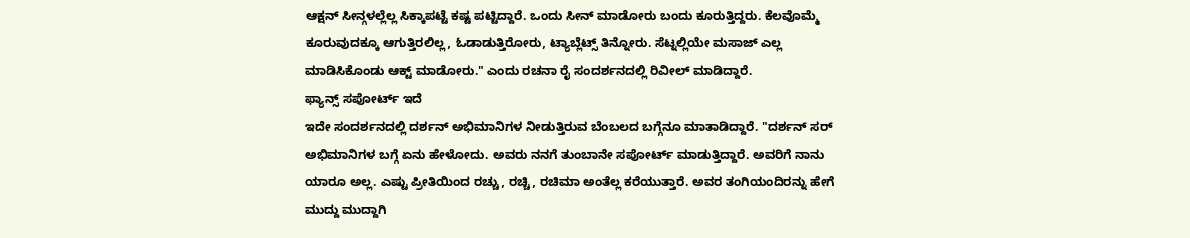ಆಕ್ಷನ್ ಸೀನ್ಗಳಲ್ಲೆಲ್ಲ ಸಿಕ್ಕಾಪಟ್ಟೆ ಕಷ್ಟ ಪಟ್ಟಿದ್ದಾರೆ. ಒಂದು ಸೀನ್ ಮಾಡೋರು ಬಂದು ಕೂರುತ್ತಿದ್ದರು. ಕೆಲವೊಮ್ಮೆ ಕೂರುವುದಕ್ಕೂ ಆಗುತ್ತಿರಲಿಲ್ಲ, ಓಡಾಡುತ್ತಿರೋರು, ಟ್ಯಾಬ್ಲೆಟ್ಸ್ ತಿನ್ನೋರು. ಸೆಟ್ನಲ್ಲಿಯೇ ಮಸಾಜ್ ಎಲ್ಲ ಮಾಡಿಸಿಕೊಂಡು ಆಕ್ಟ್ ಮಾಡೋರು." ಎಂದು ರಚನಾ ರೈ ಸಂದರ್ಶನದಲ್ಲಿ ರಿವೀಲ್ ಮಾಡಿದ್ದಾರೆ.
ಫ್ಯಾನ್ಸ್ ಸಪೋರ್ಟ್ ಇದೆ
ಇದೇ ಸಂದರ್ಶನದಲ್ಲಿ ದರ್ಶನ್ ಅಭಿಮಾನಿಗಳ ನೀಡುತ್ತಿರುವ ಬೆಂಬಲದ ಬಗ್ಗೆನೂ ಮಾತಾಡಿದ್ದಾರೆ. "ದರ್ಶನ್ ಸರ್ ಅಭಿಮಾನಿಗಳ ಬಗ್ಗೆ ಏನು ಹೇಳೋದು. ಅವರು ನನಗೆ ತುಂಬಾನೇ ಸಪೋರ್ಟ್ ಮಾಡುತ್ತಿದ್ದಾರೆ. ಅವರಿಗೆ ನಾನು ಯಾರೂ ಅಲ್ಲ. ಎಷ್ಟು ಪ್ರೀತಿಯಿಂದ ರಚ್ಚು, ರಚ್ಚಿ, ರಚಿಮಾ ಅಂತೆಲ್ಲ ಕರೆಯುತ್ತಾರೆ. ಅವರ ತಂಗಿಯಂದಿರನ್ನು ಹೇಗೆ ಮುದ್ದು ಮುದ್ದಾಗಿ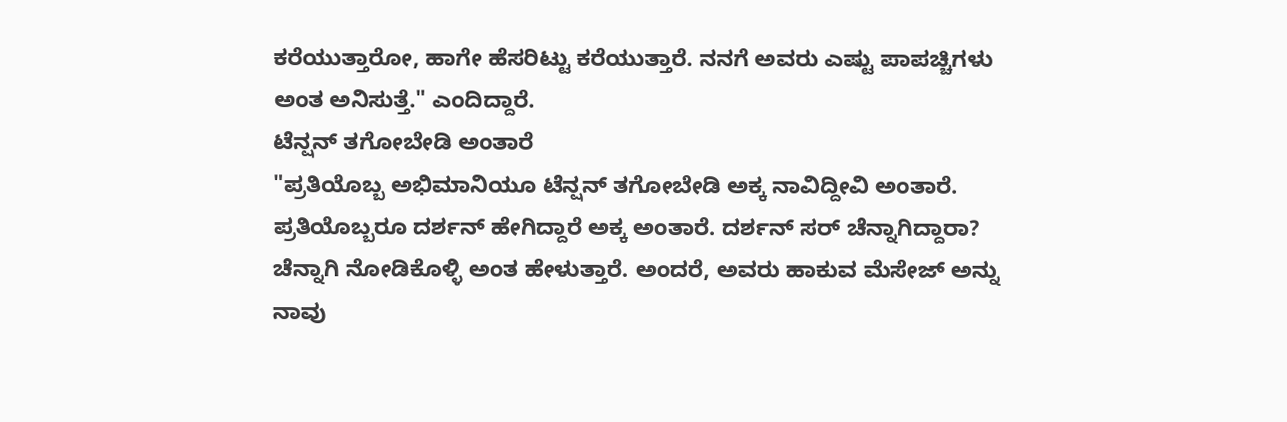ಕರೆಯುತ್ತಾರೋ, ಹಾಗೇ ಹೆಸರಿಟ್ಟು ಕರೆಯುತ್ತಾರೆ. ನನಗೆ ಅವರು ಎಷ್ಟು ಪಾಪಚ್ಚಿಗಳು ಅಂತ ಅನಿಸುತ್ತೆ." ಎಂದಿದ್ದಾರೆ.
ಟೆನ್ಷನ್ ತಗೋಬೇಡಿ ಅಂತಾರೆ
"ಪ್ರತಿಯೊಬ್ಬ ಅಭಿಮಾನಿಯೂ ಟೆನ್ಷನ್ ತಗೋಬೇಡಿ ಅಕ್ಕ ನಾವಿದ್ದೀವಿ ಅಂತಾರೆ. ಪ್ರತಿಯೊಬ್ಬರೂ ದರ್ಶನ್ ಹೇಗಿದ್ದಾರೆ ಅಕ್ಕ ಅಂತಾರೆ. ದರ್ಶನ್ ಸರ್ ಚೆನ್ನಾಗಿದ್ದಾರಾ? ಚೆನ್ನಾಗಿ ನೋಡಿಕೊಳ್ಳಿ ಅಂತ ಹೇಳುತ್ತಾರೆ. ಅಂದರೆ, ಅವರು ಹಾಕುವ ಮೆಸೇಜ್ ಅನ್ನು ನಾವು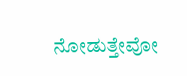ನೋಡುತ್ತೇವೋ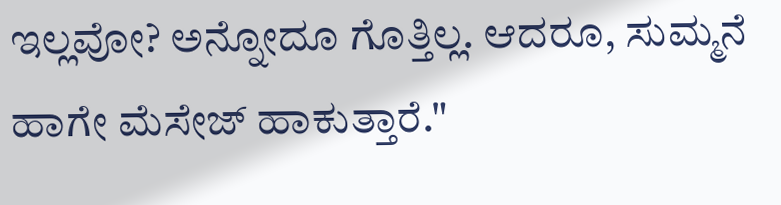ಇಲ್ಲವೋ? ಅನ್ನೋದೂ ಗೊತ್ತಿಲ್ಲ. ಆದರೂ, ಸುಮ್ಮನೆ ಹಾಗೇ ಮೆಸೇಜ್ ಹಾಕುತ್ತಾರೆ."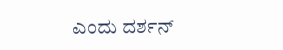ಎಂದು ದರ್ಶನ್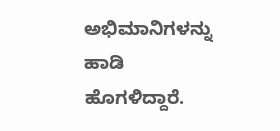ಅಭಿಮಾನಿಗಳನ್ನು ಹಾಡಿ ಹೊಗಳಿದ್ದಾರೆ.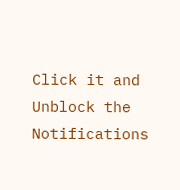Click it and Unblock the Notifications